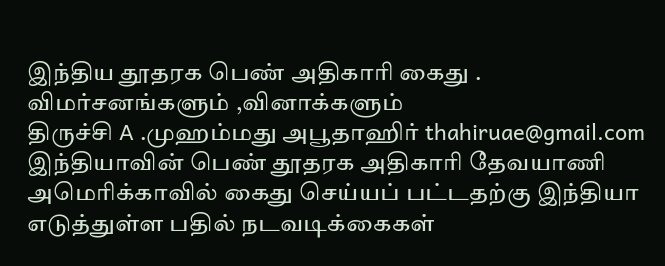இந்திய தூதரக பெண் அதிகாரி கைது . விமர்சனங்களும் ,வினாக்களும்
திருச்சி A .முஹம்மது அபூதாஹிர் thahiruae@gmail.com இந்தியாவின் பெண் தூதரக அதிகாரி தேவயாணி அமெரிக்காவில் கைது செய்யப் பட்டதற்கு இந்தியா எடுத்துள்ள பதில் நடவடிக்கைகள்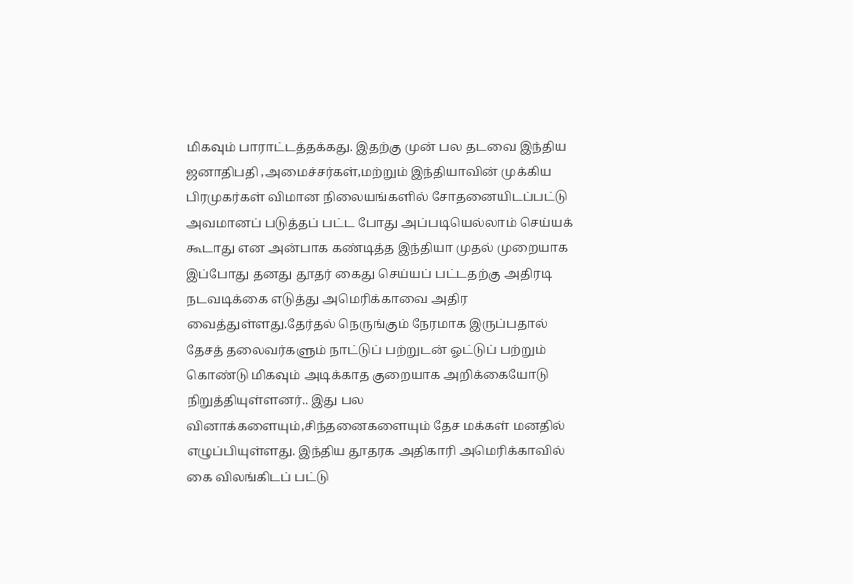மிகவும் பாராட்டத்தக்கது. இதற்கு முன் பல தடவை இந்திய ஜனாதிபதி ,அமைச்சர்கள்,மற்றும் இந்தியாவின் முக்கிய பிரமுகர்கள் விமான நிலையங்களில் சோதனையிடப்பட்டு அவமானப் படுத்தப் பட்ட போது அப்படியெல்லாம் செய்யக் கூடாது என அன்பாக கண்டித்த இந்தியா முதல் முறையாக இப்போது தனது தூதர் கைது செய்யப் பட்டதற்கு அதிரடி நடவடிக்கை எடுத்து அமெரிக்காவை அதிர வைத்துள்ளது.தேர்தல் நெருங்கும் நேரமாக இருப்பதால் தேசத் தலைவர்களும் நாட்டுப் பற்றுடன் ஓட்டுப் பற்றும் கொண்டு மிகவும் அடிக்காத குறையாக அறிக்கையோடு நிறுத்தியுள்ளனர்.. இது பல வினாக்களையும்,சிந்தனைகளையும் தேச மக்கள் மனதில் எழுப்பியுள்ளது. இந்திய தூதரக அதிகாரி அமெரிக்காவில் கை விலங்கிடப் பட்டு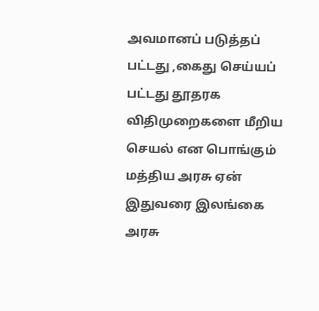அவமானப் படுத்தப் பட்டது ,கைது செய்யப் பட்டது தூதரக விதிமுறைகளை மீறிய செயல் என பொங்கும் மத்திய அரசு ஏன் இதுவரை இலங்கை அரசு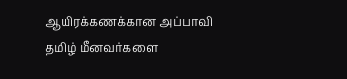ஆயிரக்கணக்கான அப்பாவி தமிழ் மீனவர்களை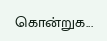கொன்றுக...